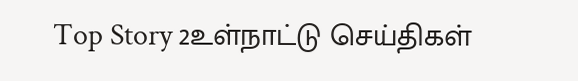Top Story 2உள்நாட்டு செய்திகள்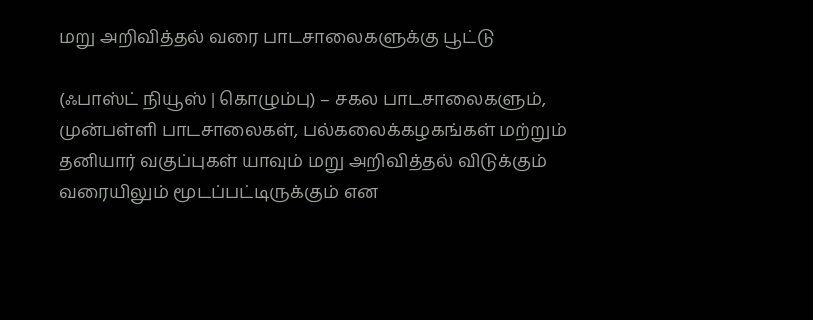மறு அறிவித்தல் வரை பாடசாலைகளுக்கு பூட்டு

(ஃபாஸ்ட் நியூஸ் | கொழும்பு) – சகல பாடசாலைகளும், முன்பள்ளி பாடசாலைகள், பல்கலைக்கழகங்கள் மற்றும் தனியார் வகுப்புகள் யாவும் மறு அறிவித்தல் விடுக்கும் வரையிலும் மூடப்பட்டிருக்கும் என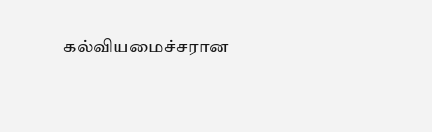கல்வியமைச்சரான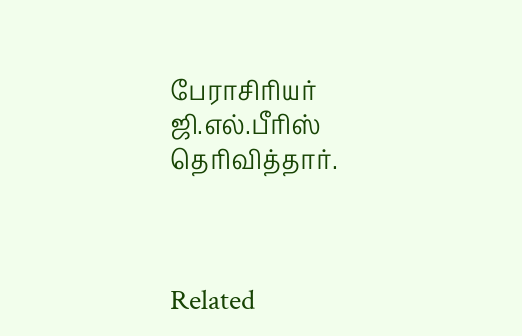பேராசிரியர் ஜி.எல்.பீரிஸ் தெரிவித்தார்.



Related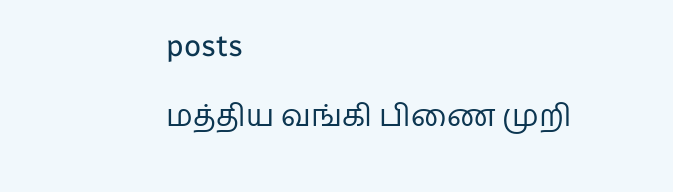posts

மத்திய வங்கி பிணை முறி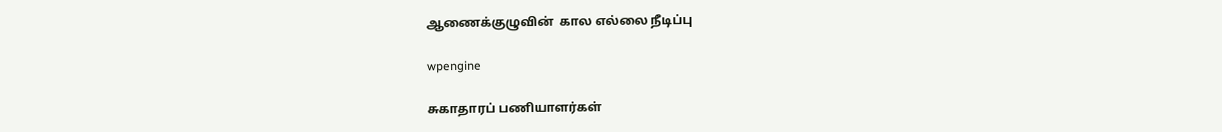ஆணைக்குழுவின்  கால எல்லை நீடிப்பு

wpengine

சுகாதாரப் பணியாளர்கள்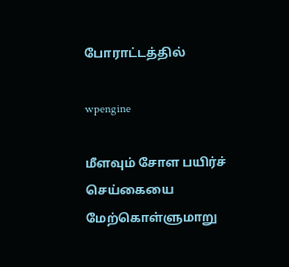போராட்டத்தில்

wpengine

மீளவும் சோள பயிர்ச் செய்கையை மேற்கொள்ளுமாறு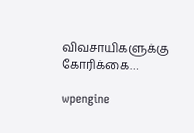விவசாயிகளுக்கு கோரிக்கை…

wpengine